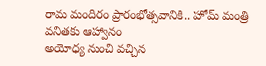రామ మందిరం ప్రారంభోత్సవానికి.. హోమ్ మంత్రి వనితకు ఆహ్వానం
అయోధ్య నుంచి వచ్చిన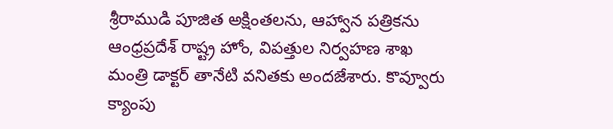శ్రీరాముడి పూజిత అక్షింతలను, ఆహ్వాన పత్రికను ఆంధ్రప్రదేశ్ రాష్ట్ర హోం, విపత్తుల నిర్వహణ శాఖ మంత్రి డాక్టర్ తానేటి వనితకు అందజేశారు. కొవ్వూరు క్యాంపు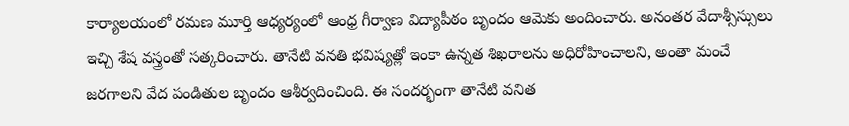కార్యాలయంలో రమణ మూర్తి ఆధ్యర్యంలో ఆంధ్ర గీర్వాణ విద్యాపీఠం బృందం ఆమెకు అందించారు. అనంతర వేదాశ్సీస్సులు ఇచ్చి శేష వస్త్రంతో సత్కరించారు. తానేటి వనతి భవిష్యత్లో ఇంకా ఉన్నత శిఖరాలను అధిరోహించాలని, అంతా మంచే జరగాలని వేద పండితుల బృందం ఆశీర్వదించింది. ఈ సందర్భంగా తానేటి వనిత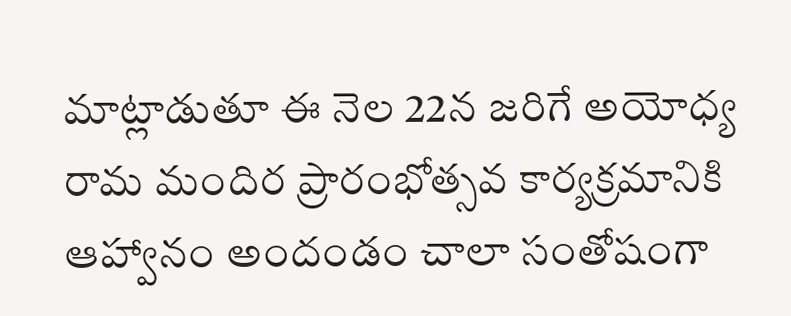మాట్లాడుతూ ఈ నెల 22న జరిగే అయోధ్య రామ మందిర ప్రారంభోత్సవ కార్యక్రమానికి ఆహ్వానం అందండం చాలా సంతోషంగా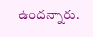ఉందన్నారు.